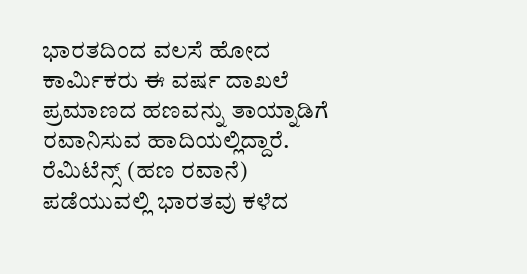ಭಾರತದಿಂದ ವಲಸೆ ಹೋದ ಕಾರ್ವಿುಕರು ಈ ವರ್ಷ ದಾಖಲೆ ಪ್ರಮಾಣದ ಹಣವನ್ನು ತಾಯ್ನಾಡಿಗೆ ರವಾನಿಸುವ ಹಾದಿಯಲ್ಲಿದ್ದಾರೆ. ರೆಮಿಟೆನ್ಸ್ (ಹಣ ರವಾನೆ) ಪಡೆಯುವಲ್ಲಿ ಭಾರತವು ಕಳೆದ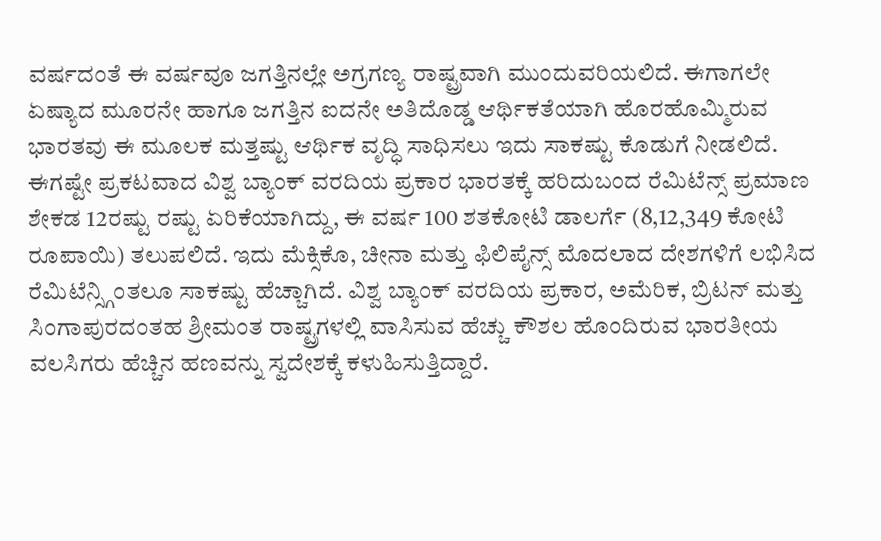ವರ್ಷದಂತೆ ಈ ವರ್ಷವೂ ಜಗತ್ತಿನಲ್ಲೇ ಅಗ್ರಗಣ್ಯ ರಾಷ್ಟ್ರವಾಗಿ ಮುಂದುವರಿಯಲಿದೆ. ಈಗಾಗಲೇ ಏಷ್ಯಾದ ಮೂರನೇ ಹಾಗೂ ಜಗತ್ತಿನ ಐದನೇ ಅತಿದೊಡ್ಡ ಆರ್ಥಿಕತೆಯಾಗಿ ಹೊರಹೊಮ್ಮಿರುವ ಭಾರತವು ಈ ಮೂಲಕ ಮತ್ತಷ್ಟು ಆರ್ಥಿಕ ವೃದ್ಧಿ ಸಾಧಿಸಲು ಇದು ಸಾಕಷ್ಟು ಕೊಡುಗೆ ನೀಡಲಿದೆ.
ಈಗಷ್ಟೇ ಪ್ರಕಟವಾದ ವಿಶ್ವ ಬ್ಯಾಂಕ್ ವರದಿಯ ಪ್ರಕಾರ ಭಾರತಕ್ಕೆ ಹರಿದುಬಂದ ರೆಮಿಟೆನ್ಸ್ ಪ್ರಮಾಣ ಶೇಕಡ 12ರಷ್ಟು ರಷ್ಟು ಏರಿಕೆಯಾಗಿದ್ದು, ಈ ವರ್ಷ 100 ಶತಕೋಟಿ ಡಾಲರ್ಗೆ (8,12,349 ಕೋಟಿ ರೂಪಾಯಿ) ತಲುಪಲಿದೆ. ಇದು ಮೆಕ್ಸಿಕೊ, ಚೀನಾ ಮತ್ತು ಫಿಲಿಪೈನ್ಸ್ ಮೊದಲಾದ ದೇಶಗಳಿಗೆ ಲಭಿಸಿದ ರೆಮಿಟೆನ್ಸ್ಗಿಂತಲೂ ಸಾಕಷ್ಟು ಹೆಚ್ಚಾಗಿದೆ. ವಿಶ್ವ ಬ್ಯಾಂಕ್ ವರದಿಯ ಪ್ರಕಾರ, ಅಮೆರಿಕ, ಬ್ರಿಟನ್ ಮತ್ತು ಸಿಂಗಾಪುರದಂತಹ ಶ್ರೀಮಂತ ರಾಷ್ಟ್ರಗಳಲ್ಲಿ ವಾಸಿಸುವ ಹೆಚ್ಚು ಕೌಶಲ ಹೊಂದಿರುವ ಭಾರತೀಯ ವಲಸಿಗರು ಹೆಚ್ಚಿನ ಹಣವನ್ನು ಸ್ವದೇಶಕ್ಕೆ ಕಳುಹಿಸುತ್ತಿದ್ದಾರೆ.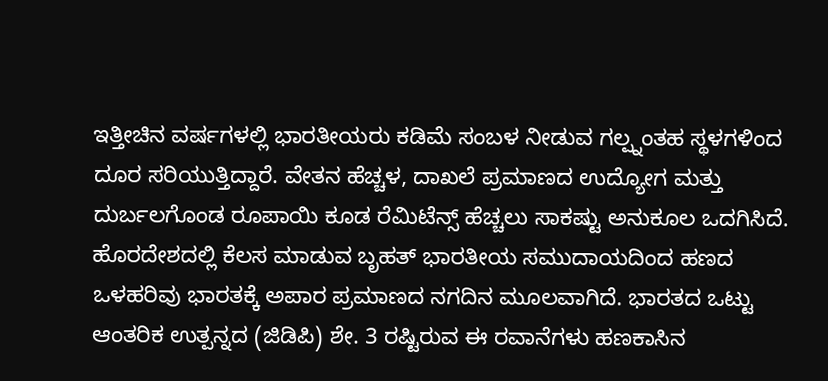ಇತ್ತೀಚಿನ ವರ್ಷಗಳಲ್ಲಿ ಭಾರತೀಯರು ಕಡಿಮೆ ಸಂಬಳ ನೀಡುವ ಗಲ್ಪ್ನಂತಹ ಸ್ಥಳಗಳಿಂದ ದೂರ ಸರಿಯುತ್ತಿದ್ದಾರೆ. ವೇತನ ಹೆಚ್ಚಳ, ದಾಖಲೆ ಪ್ರಮಾಣದ ಉದ್ಯೋಗ ಮತ್ತು ದುರ್ಬಲಗೊಂಡ ರೂಪಾಯಿ ಕೂಡ ರೆಮಿಟೆನ್ಸ್ ಹೆಚ್ಚಲು ಸಾಕಷ್ಟು ಅನುಕೂಲ ಒದಗಿಸಿದೆ.
ಹೊರದೇಶದಲ್ಲಿ ಕೆಲಸ ಮಾಡುವ ಬೃಹತ್ ಭಾರತೀಯ ಸಮುದಾಯದಿಂದ ಹಣದ ಒಳಹರಿವು ಭಾರತಕ್ಕೆ ಅಪಾರ ಪ್ರಮಾಣದ ನಗದಿನ ಮೂಲವಾಗಿದೆ. ಭಾರತದ ಒಟ್ಟು ಆಂತರಿಕ ಉತ್ಪನ್ನದ (ಜಿಡಿಪಿ) ಶೇ. 3 ರಷ್ಟಿರುವ ಈ ರವಾನೆಗಳು ಹಣಕಾಸಿನ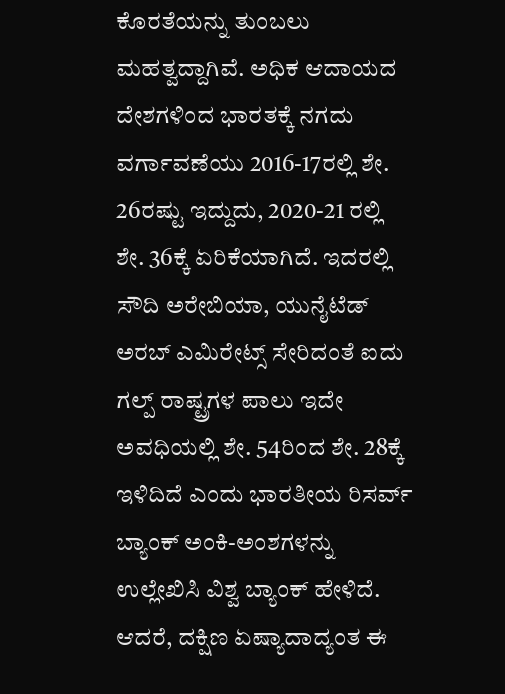ಕೊರತೆಯನ್ನು ತುಂಬಲು ಮಹತ್ವದ್ದಾಗಿವೆ. ಅಧಿಕ ಆದಾಯದ ದೇಶಗಳಿಂದ ಭಾರತಕ್ಕೆ ನಗದು ವರ್ಗಾವಣೆಯು 2016-17ರಲ್ಲಿ ಶೇ. 26ರಷ್ಟು ಇದ್ದುದು, 2020-21 ರಲ್ಲಿ ಶೇ. 36ಕ್ಕೆ ಏರಿಕೆಯಾಗಿದೆ. ಇದರಲ್ಲಿ ಸೌದಿ ಅರೇಬಿಯಾ, ಯುನೈಟೆಡ್ ಅರಬ್ ಎಮಿರೇಟ್ಸ್ ಸೇರಿದಂತೆ ಐದು ಗಲ್ಪ್ ರಾಷ್ಟ್ರಗಳ ಪಾಲು ಇದೇ ಅವಧಿಯಲ್ಲಿ ಶೇ. 54ರಿಂದ ಶೇ. 28ಕ್ಕೆ ಇಳಿದಿದೆ ಎಂದು ಭಾರತೀಯ ರಿಸರ್ವ್ ಬ್ಯಾಂಕ್ ಅಂಕಿ-ಅಂಶಗಳನ್ನು ಉಲ್ಲೇಖಿಸಿ ವಿಶ್ವ ಬ್ಯಾಂಕ್ ಹೇಳಿದೆ.
ಆದರೆ, ದಕ್ಷಿಣ ಏಷ್ಯಾದಾದ್ಯಂತ ಈ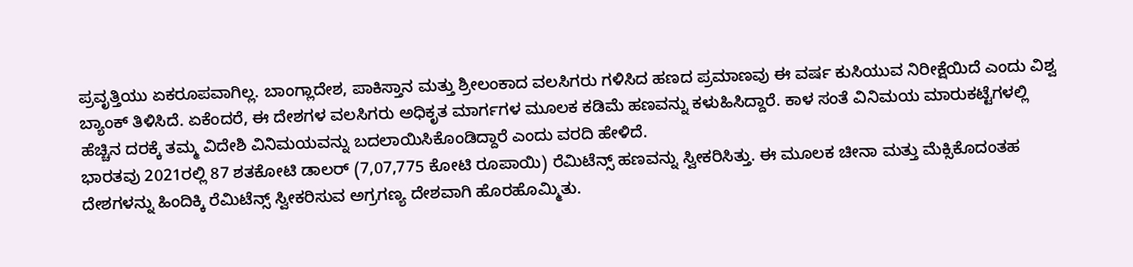ಪ್ರವೃತ್ತಿಯು ಏಕರೂಪವಾಗಿಲ್ಲ. ಬಾಂಗ್ಲಾದೇಶ, ಪಾಕಿಸ್ತಾನ ಮತ್ತು ಶ್ರೀಲಂಕಾದ ವಲಸಿಗರು ಗಳಿಸಿದ ಹಣದ ಪ್ರಮಾಣವು ಈ ವರ್ಷ ಕುಸಿಯುವ ನಿರೀಕ್ಷೆಯಿದೆ ಎಂದು ವಿಶ್ವ ಬ್ಯಾಂಕ್ ತಿಳಿಸಿದೆ. ಏಕೆಂದರೆ, ಈ ದೇಶಗಳ ವಲಸಿಗರು ಅಧಿಕೃತ ಮಾರ್ಗಗಳ ಮೂಲಕ ಕಡಿಮೆ ಹಣವನ್ನು ಕಳುಹಿಸಿದ್ದಾರೆ. ಕಾಳ ಸಂತೆ ವಿನಿಮಯ ಮಾರುಕಟ್ಟೆಗಳಲ್ಲಿ ಹೆಚ್ಚಿನ ದರಕ್ಕೆ ತಮ್ಮ ವಿದೇಶಿ ವಿನಿಮಯವನ್ನು ಬದಲಾಯಿಸಿಕೊಂಡಿದ್ದಾರೆ ಎಂದು ವರದಿ ಹೇಳಿದೆ.
ಭಾರತವು 2021ರಲ್ಲಿ 87 ಶತಕೋಟಿ ಡಾಲರ್ (7,07,775 ಕೋಟಿ ರೂಪಾಯಿ) ರೆಮಿಟೆನ್ಸ್ ಹಣವನ್ನು ಸ್ವೀಕರಿಸಿತ್ತು. ಈ ಮೂಲಕ ಚೀನಾ ಮತ್ತು ಮೆಕ್ಸಿಕೊದಂತಹ ದೇಶಗಳನ್ನು ಹಿಂದಿಕ್ಕಿ ರೆಮಿಟೆನ್ಸ್ ಸ್ವೀಕರಿಸುವ ಅಗ್ರಗಣ್ಯ ದೇಶವಾಗಿ ಹೊರಹೊಮ್ಮಿತು.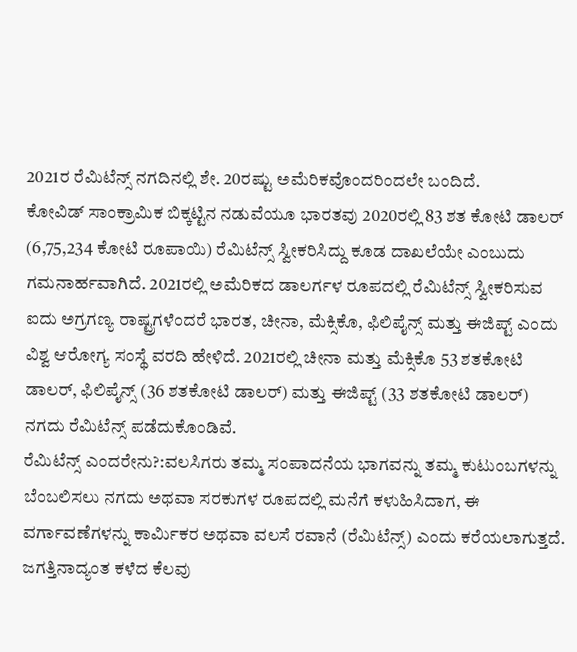2021ರ ರೆಮಿಟೆನ್ಸ್ ನಗದಿನಲ್ಲಿ ಶೇ. 20ರಷ್ಟು ಅಮೆರಿಕವೊಂದರಿಂದಲೇ ಬಂದಿದೆ.
ಕೋವಿಡ್ ಸಾಂಕ್ರಾಮಿಕ ಬಿಕ್ಕಟ್ಟಿನ ನಡುವೆಯೂ ಭಾರತವು 2020ರಲ್ಲಿ 83 ಶತ ಕೋಟಿ ಡಾಲರ್ (6,75,234 ಕೋಟಿ ರೂಪಾಯಿ) ರೆಮಿಟೆನ್ಸ್ ಸ್ವೀಕರಿಸಿದ್ದು ಕೂಡ ದಾಖಲೆಯೇ ಎಂಬುದು ಗಮನಾರ್ಹವಾಗಿದೆ. 2021ರಲ್ಲಿ ಅಮೆರಿಕದ ಡಾಲರ್ಗಳ ರೂಪದಲ್ಲಿ ರೆಮಿಟೆನ್ಸ್ ಸ್ವೀಕರಿಸುವ ಐದು ಅಗ್ರಗಣ್ಯ ರಾಷ್ಟ್ರಗಳೆಂದರೆ ಭಾರತ, ಚೀನಾ, ಮೆಕ್ಸಿಕೊ, ಫಿಲಿಪೈನ್ಸ್ ಮತ್ತು ಈಜಿಪ್ಟ್ ಎಂದು ವಿಶ್ವ ಆರೋಗ್ಯ ಸಂಸ್ಥೆ ವರದಿ ಹೇಳಿದೆ. 2021ರಲ್ಲಿ ಚೀನಾ ಮತ್ತು ಮೆಕ್ಸಿಕೊ 53 ಶತಕೋಟಿ ಡಾಲರ್, ಫಿಲಿಪೈನ್ಸ್ (36 ಶತಕೋಟಿ ಡಾಲರ್) ಮತ್ತು ಈಜಿಪ್ಟ್ (33 ಶತಕೋಟಿ ಡಾಲರ್) ನಗದು ರೆಮಿಟೆನ್ಸ್ ಪಡೆದುಕೊಂಡಿವೆ.
ರೆಮಿಟೆನ್ಸ್ ಎಂದರೇನು?:ವಲಸಿಗರು ತಮ್ಮ ಸಂಪಾದನೆಯ ಭಾಗವನ್ನು ತಮ್ಮ ಕುಟುಂಬಗಳನ್ನು ಬೆಂಬಲಿಸಲು ನಗದು ಅಥವಾ ಸರಕುಗಳ ರೂಪದಲ್ಲಿ ಮನೆಗೆ ಕಳುಹಿಸಿದಾಗ, ಈ ವರ್ಗಾವಣೆಗಳನ್ನು ಕಾರ್ವಿುಕರ ಅಥವಾ ವಲಸೆ ರವಾನೆ (ರೆಮಿಟೆನ್ಸ್) ಎಂದು ಕರೆಯಲಾಗುತ್ತದೆ. ಜಗತ್ತಿನಾದ್ಯಂತ ಕಳೆದ ಕೆಲವು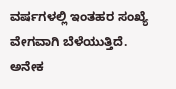ವರ್ಷಗಳಲ್ಲಿ ಇಂತಹರ ಸಂಖ್ಯೆ ವೇಗವಾಗಿ ಬೆಳೆಯುತ್ತಿದೆ. ಅನೇಕ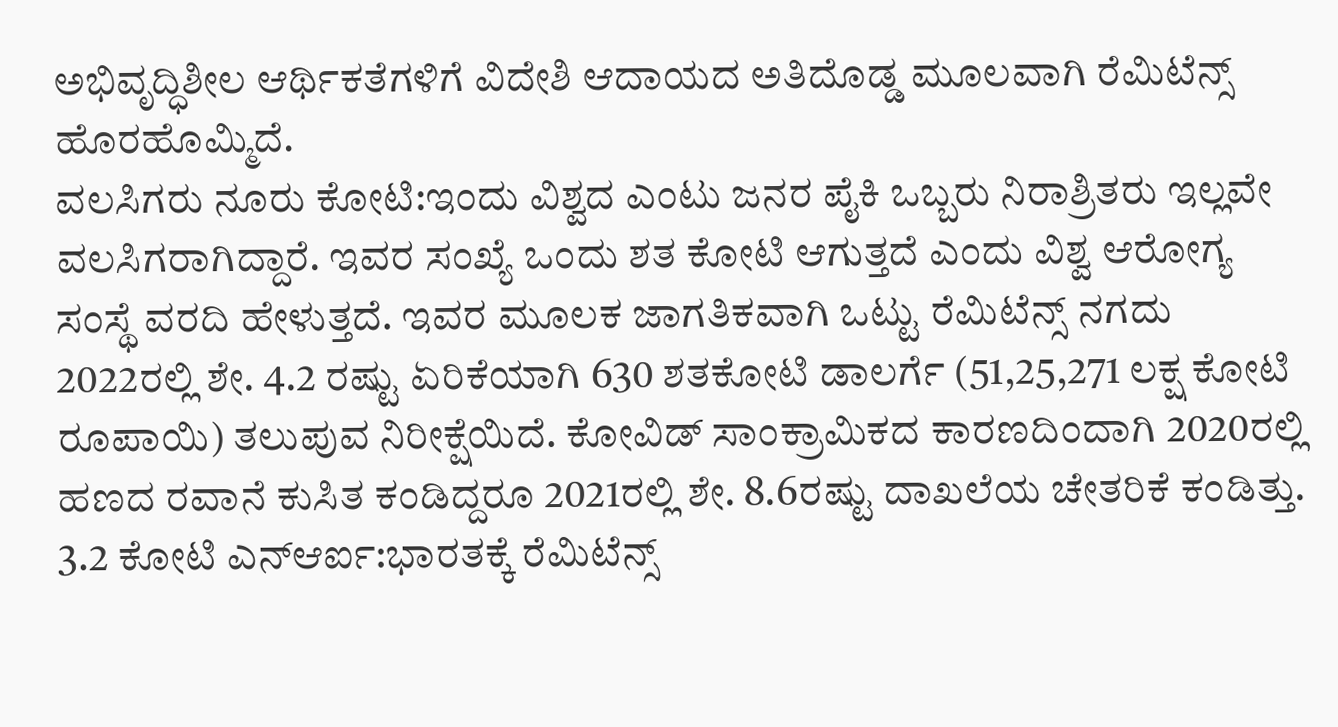ಅಭಿವೃದ್ಧಿಶೀಲ ಆರ್ಥಿಕತೆಗಳಿಗೆ ವಿದೇಶಿ ಆದಾಯದ ಅತಿದೊಡ್ಡ ಮೂಲವಾಗಿ ರೆಮಿಟೆನ್ಸ್ ಹೊರಹೊಮ್ಮಿದೆ.
ವಲಸಿಗರು ನೂರು ಕೋಟಿ:ಇಂದು ವಿಶ್ವದ ಎಂಟು ಜನರ ಪೈಕಿ ಒಬ್ಬರು ನಿರಾಶ್ರಿತರು ಇಲ್ಲವೇ ವಲಸಿಗರಾಗಿದ್ದಾರೆ. ಇವರ ಸಂಖ್ಯೆ ಒಂದು ಶತ ಕೋಟಿ ಆಗುತ್ತದೆ ಎಂದು ವಿಶ್ವ ಆರೋಗ್ಯ ಸಂಸ್ಥೆ ವರದಿ ಹೇಳುತ್ತದೆ. ಇವರ ಮೂಲಕ ಜಾಗತಿಕವಾಗಿ ಒಟ್ಟು ರೆಮಿಟೆನ್ಸ್ ನಗದು 2022ರಲ್ಲಿ ಶೇ. 4.2 ರಷ್ಟು ಏರಿಕೆಯಾಗಿ 630 ಶತಕೋಟಿ ಡಾಲರ್ಗೆ (51,25,271 ಲಕ್ಷ ಕೋಟಿ ರೂಪಾಯಿ) ತಲುಪುವ ನಿರೀಕ್ಷೆಯಿದೆ. ಕೋವಿಡ್ ಸಾಂಕ್ರಾಮಿಕದ ಕಾರಣದಿಂದಾಗಿ 2020ರಲ್ಲಿ ಹಣದ ರವಾನೆ ಕುಸಿತ ಕಂಡಿದ್ದರೂ 2021ರಲ್ಲಿ ಶೇ. 8.6ರಷ್ಟು ದಾಖಲೆಯ ಚೇತರಿಕೆ ಕಂಡಿತ್ತು.
3.2 ಕೋಟಿ ಎನ್ಆರ್ಐ:ಭಾರತಕ್ಕೆ ರೆಮಿಟೆನ್ಸ್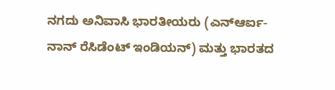ನಗದು ಅನಿವಾಸಿ ಭಾರತೀಯರು (ಎನ್ಆರ್ಐ- ನಾನ್ ರೆಸಿಡೆಂಟ್ ಇಂಡಿಯನ್) ಮತ್ತು ಭಾರತದ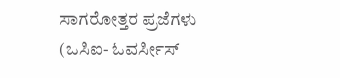ಸಾಗರೋತ್ತರ ಪ್ರಜೆಗಳು (ಒಸಿಐ- ಓವರ್ಸೀಸ್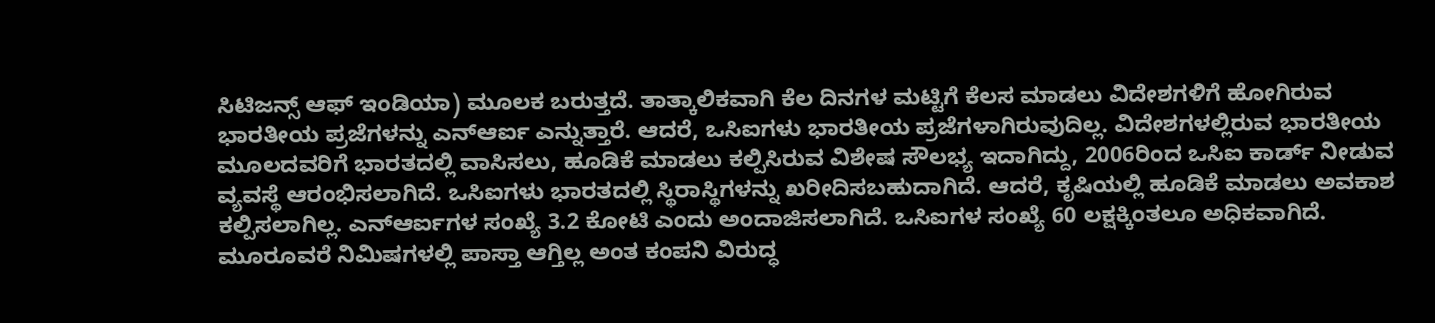ಸಿಟಿಜನ್ಸ್ ಆಫ್ ಇಂಡಿಯಾ) ಮೂಲಕ ಬರುತ್ತದೆ. ತಾತ್ಕಾಲಿಕವಾಗಿ ಕೆಲ ದಿನಗಳ ಮಟ್ಟಿಗೆ ಕೆಲಸ ಮಾಡಲು ವಿದೇಶಗಳಿಗೆ ಹೋಗಿರುವ ಭಾರತೀಯ ಪ್ರಜೆಗಳನ್ನು ಎನ್ಆರ್ಐ ಎನ್ನುತ್ತಾರೆ. ಆದರೆ, ಒಸಿಐಗಳು ಭಾರತೀಯ ಪ್ರಜೆಗಳಾಗಿರುವುದಿಲ್ಲ. ವಿದೇಶಗಳಲ್ಲಿರುವ ಭಾರತೀಯ ಮೂಲದವರಿಗೆ ಭಾರತದಲ್ಲಿ ವಾಸಿಸಲು, ಹೂಡಿಕೆ ಮಾಡಲು ಕಲ್ಪಿಸಿರುವ ವಿಶೇಷ ಸೌಲಭ್ಯ ಇದಾಗಿದ್ದು, 2006ರಿಂದ ಒಸಿಐ ಕಾರ್ಡ್ ನೀಡುವ ವ್ಯವಸ್ಥೆ ಆರಂಭಿಸಲಾಗಿದೆ. ಒಸಿಐಗಳು ಭಾರತದಲ್ಲಿ ಸ್ಥಿರಾಸ್ಥಿಗಳನ್ನು ಖರೀದಿಸಬಹುದಾಗಿದೆ. ಆದರೆ, ಕೃಷಿಯಲ್ಲಿ ಹೂಡಿಕೆ ಮಾಡಲು ಅವಕಾಶ ಕಲ್ಪಿಸಲಾಗಿಲ್ಲ. ಎನ್ಆರ್ಐಗಳ ಸಂಖ್ಯೆ 3.2 ಕೋಟಿ ಎಂದು ಅಂದಾಜಿಸಲಾಗಿದೆ. ಒಸಿಐಗಳ ಸಂಖ್ಯೆ 60 ಲಕ್ಷಕ್ಕಿಂತಲೂ ಅಧಿಕವಾಗಿದೆ.
ಮೂರೂವರೆ ನಿಮಿಷಗಳಲ್ಲಿ ಪಾಸ್ತಾ ಆಗ್ತಿಲ್ಲ ಅಂತ ಕಂಪನಿ ವಿರುದ್ಧ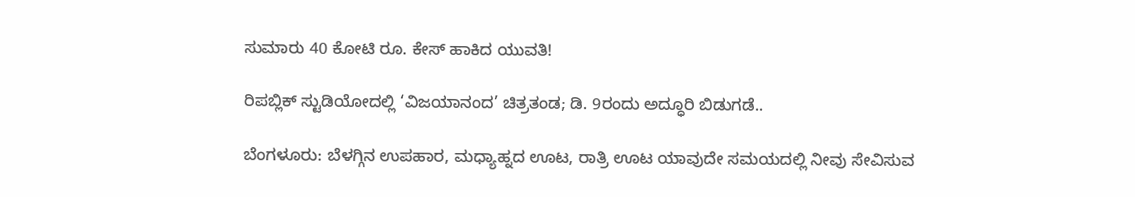ಸುಮಾರು 40 ಕೋಟಿ ರೂ. ಕೇಸ್ ಹಾಕಿದ ಯುವತಿ!

ರಿಪಬ್ಲಿಕ್ ಸ್ಟುಡಿಯೋದಲ್ಲಿ ‘ವಿಜಯಾನಂದ’ ಚಿತ್ರತಂಡ; ಡಿ. 9ರಂದು ಅದ್ಧೂರಿ ಬಿಡುಗಡೆ..

ಬೆಂಗಳೂರು: ಬೆಳಗ್ಗಿನ ಉಪಹಾರ, ಮಧ್ಯಾಹ್ನದ ಊಟ, ರಾತ್ರಿ ಊಟ ಯಾವುದೇ ಸಮಯದಲ್ಲಿ ನೀವು ಸೇವಿಸುವ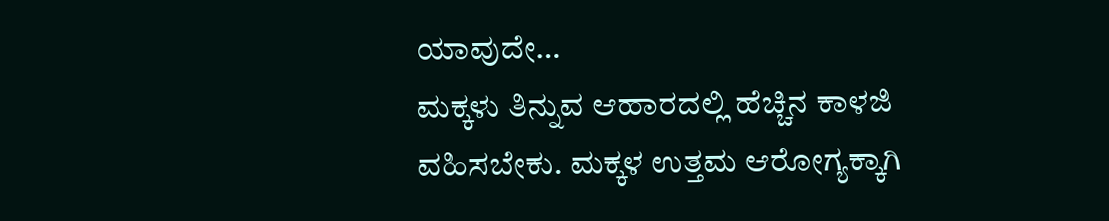ಯಾವುದೇ…
ಮಕ್ಕಳು ತಿನ್ನುವ ಆಹಾರದಲ್ಲಿ ಹೆಚ್ಚಿನ ಕಾಳಜಿ ವಹಿಸಬೇಕು. ಮಕ್ಕಳ ಉತ್ತಮ ಆರೋಗ್ಯಕ್ಕಾಗಿ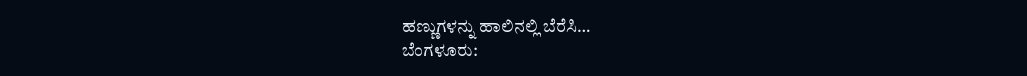ಹಣ್ಣುಗಳನ್ನು ಹಾಲಿನಲ್ಲಿ ಬೆರೆಸಿ…
ಬೆಂಗಳೂರು: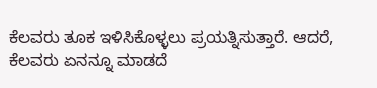ಕೆಲವರು ತೂಕ ಇಳಿಸಿಕೊಳ್ಳಲು ಪ್ರಯತ್ನಿಸುತ್ತಾರೆ. ಆದರೆ, ಕೆಲವರು ಏನನ್ನೂ ಮಾಡದೆ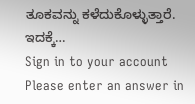ತೂಕವನ್ನು ಕಳೆದುಕೊಳ್ಳುತ್ತಾರೆ. ಇದಕ್ಕೆ…
Sign in to your account
Please enter an answer in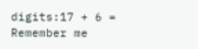digits:17 + 6 =
Remember me